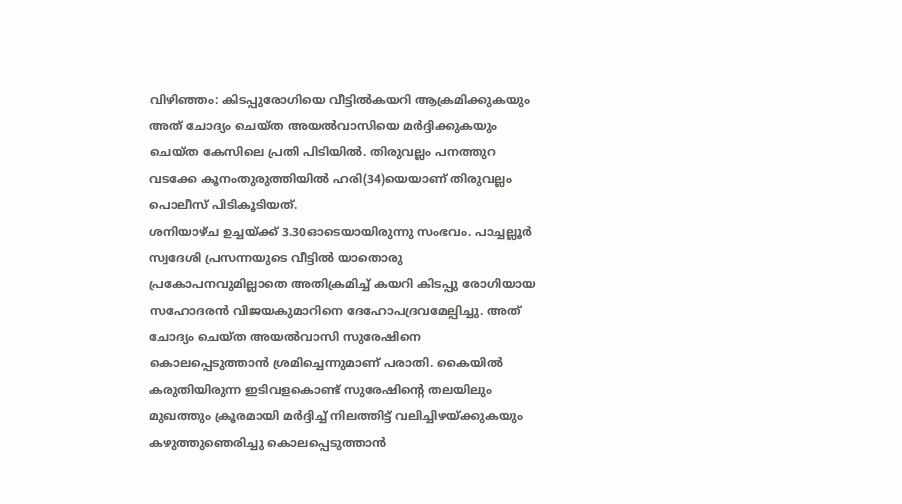വിഴിഞ്ഞം: കിടപ്പുരോഗിയെ വീട്ടിൽകയറി ആക്രമിക്കുകയും അത് ചോദ്യം ചെയ്ത അയൽവാസിയെ മർദ്ദിക്കുകയും ചെയ്ത കേസിലെ പ്രതി പിടിയിൽ. തിരുവല്ലം പനത്തുറ വടക്കേ കൂനംതുരുത്തിയിൽ ഹരി(34)യെയാണ് തിരുവല്ലം പൊലീസ് പിടികൂടിയത്.
ശനിയാഴ്ച ഉച്ചയ്ക്ക് 3.30ഓടെയായിരുന്നു സംഭവം. പാച്ചല്ലൂർ സ്വദേശി പ്രസന്നയുടെ വീട്ടിൽ യാതൊരു പ്രകോപനവുമില്ലാതെ അതിക്രമിച്ച് കയറി കിടപ്പു രോഗിയായ സഹോദരൻ വിജയകുമാറിനെ ദേഹോപദ്രവമേല്പിച്ചു. അത് ചോദ്യം ചെയ്ത അയൽവാസി സുരേഷിനെ കൊലപ്പെടുത്താൻ ശ്രമിച്ചെന്നുമാണ് പരാതി. കൈയിൽ കരുതിയിരുന്ന ഇടിവളകൊണ്ട് സുരേഷിന്റെ തലയിലും മുഖത്തും ക്രൂരമായി മർദ്ദിച്ച് നിലത്തിട്ട് വലിച്ചിഴയ്ക്കുകയും കഴുത്തുഞെരിച്ചു കൊലപ്പെടുത്താൻ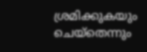ശ്രമിക്കുകയും ചെയ്തെന്നും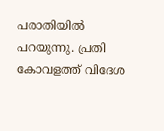പരാതിയിൽ പറയുന്നു. പ്രതി കോവളത്ത് വിദേശ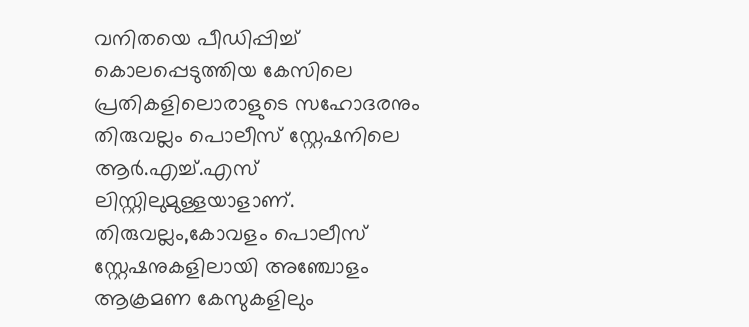വനിതയെ പീഡിപ്പിച്ച് കൊലപ്പെടുത്തിയ കേസിലെ പ്രതികളിലൊരാളുടെ സഹോദരനും തിരുവല്ലം പൊലീസ് സ്റ്റേഷനിലെ ആർ.എച്ച്.എസ് ലിസ്റ്റിലുമുള്ളയാളാണ്. തിരുവല്ലം,കോവളം പൊലീസ് സ്റ്റേഷനുകളിലായി അഞ്ചോളം ആക്രമണ കേസുകളിലും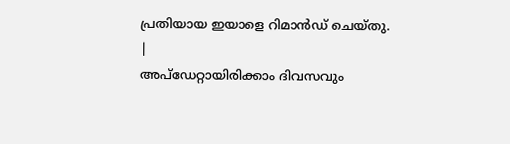പ്രതിയായ ഇയാളെ റിമാൻഡ് ചെയ്തു.
|
അപ്ഡേറ്റായിരിക്കാം ദിവസവും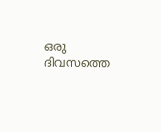ഒരു ദിവസത്തെ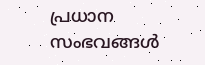പ്രധാന സംഭവങ്ങൾ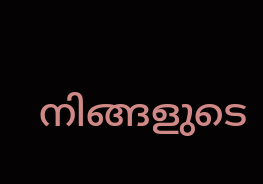നിങ്ങളുടെ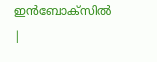ഇൻബോക്സിൽ |